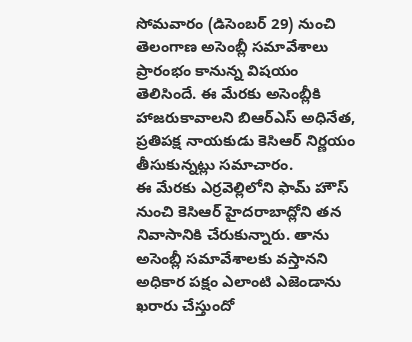సోమవారం (డిసెంబర్ 29) నుంచి తెలంగాణ అసెంబ్లీ సమావేశాలు ప్రారంభం కానున్న విషయం తెలిసిందే. ఈ మేరకు అసెంబ్లీకి హాజరుకావాలని బిఆర్ఎస్ అధినేత, ప్రతిపక్ష నాయకుడు కెసిఆర్ నిర్ణయం తీసుకున్నట్లు సమాచారం.
ఈ మేరకు ఎర్రవెల్లిలోని ఫామ్ హౌస్ నుంచి కెసిఆర్ హైదరాబాద్లోని తన నివాసానికి చేరుకున్నారు. తాను అసెంబ్లీ సమావేశాలకు వస్తానని అధికార పక్షం ఎలాంటి ఎజెండాను ఖరారు చేస్తుందో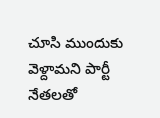చూసి ముందుకు వెళ్దామని పార్టీ నేతలతో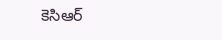కెసిఆర్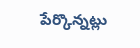పేర్కొన్నట్లు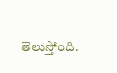తెలుస్తోంది.